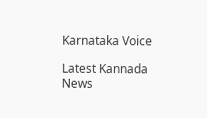Karnataka Voice

Latest Kannada News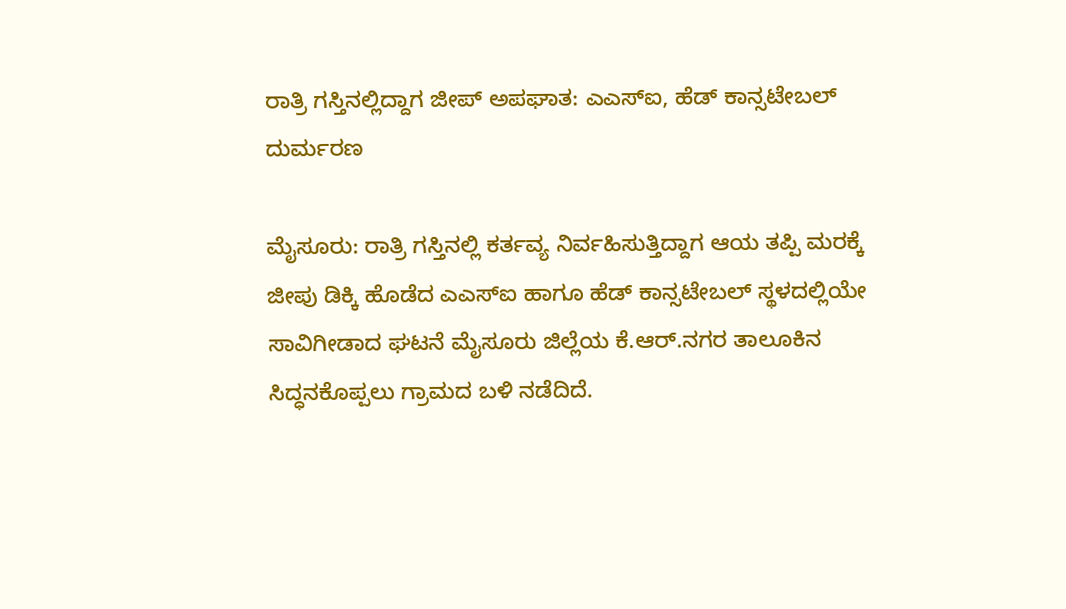ರಾತ್ರಿ ಗಸ್ತಿನಲ್ಲಿದ್ದಾಗ ಜೀಪ್ ಅಪಘಾತ: ಎಎಸ್ಐ, ಹೆಡ್ ಕಾನ್ಸಟೇಬಲ್ ದುರ್ಮರಣ

ಮೈಸೂರು: ರಾತ್ರಿ ಗಸ್ತಿನಲ್ಲಿ ಕರ್ತವ್ಯ ನಿರ್ವಹಿಸುತ್ತಿದ್ದಾಗ ಆಯ ತಪ್ಪಿ ಮರಕ್ಕೆ ಜೀಪು ಡಿಕ್ಕಿ ಹೊಡೆದ ಎಎಸ್ಐ ಹಾಗೂ ಹೆಡ್ ಕಾನ್ಸಟೇಬಲ್ ಸ್ಥಳದಲ್ಲಿಯೇ ಸಾವಿಗೀಡಾದ ಘಟನೆ ಮೈಸೂರು ಜಿಲ್ಲೆಯ ಕೆ.ಆರ್.ನಗರ ತಾಲೂಕಿನ ಸಿದ್ಧನಕೊಪ್ಪಲು ಗ್ರಾಮದ ಬಳಿ ನಡೆದಿದೆ.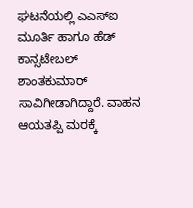ಘಟನೆಯಲ್ಲಿ ಎಎಸ್ಐ ಮೂರ್ತಿ ಹಾಗೂ ಹೆಡ್ ಕಾನ್ಸಟೇಬಲ್ ಶಾಂತಕುಮಾರ್ ಸಾವಿಗೀಡಾಗಿದ್ದಾರೆ. ವಾಹನ ಆಯತಪ್ಪಿ ಮರಕ್ಕೆ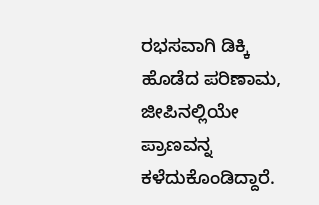ರಭಸವಾಗಿ ಡಿಕ್ಕಿ ಹೊಡೆದ ಪರಿಣಾಮ, ಜೀಪಿನಲ್ಲಿಯೇ ಪ್ರಾಣವನ್ನ ಕಳೆದುಕೊಂಡಿದ್ದಾರೆ.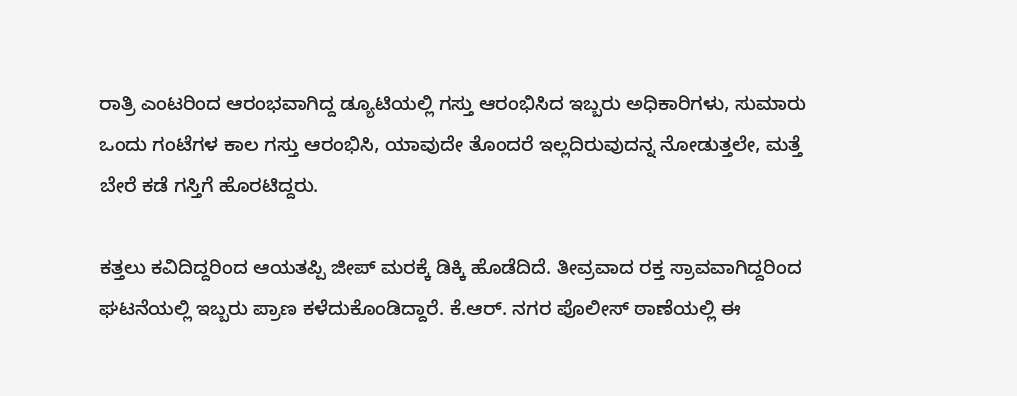ರಾತ್ರಿ ಎಂಟರಿಂದ ಆರಂಭವಾಗಿದ್ದ ಡ್ಯೂಟಿಯಲ್ಲಿ ಗಸ್ತು ಆರಂಭಿಸಿದ ಇಬ್ಬರು ಅಧಿಕಾರಿಗಳು, ಸುಮಾರು ಒಂದು ಗಂಟೆಗಳ ಕಾಲ ಗಸ್ತು ಆರಂಭಿಸಿ, ಯಾವುದೇ ತೊಂದರೆ ಇಲ್ಲದಿರುವುದನ್ನ ನೋಡುತ್ತಲೇ, ಮತ್ತೆ ಬೇರೆ ಕಡೆ ಗಸ್ತಿಗೆ ಹೊರಟಿದ್ದರು.

ಕತ್ತಲು ಕವಿದಿದ್ದರಿಂದ ಆಯತಪ್ಪಿ ಜೀಪ್ ಮರಕ್ಕೆ ಡಿಕ್ಕಿ ಹೊಡೆದಿದೆ. ತೀವ್ರವಾದ ರಕ್ತ ಸ್ರಾವವಾಗಿದ್ದರಿಂದ ಘಟನೆಯಲ್ಲಿ ಇಬ್ಬರು ಪ್ರಾಣ ಕಳೆದುಕೊಂಡಿದ್ದಾರೆ. ಕೆ.ಆರ್. ನಗರ ಪೊಲೀಸ್ ಠಾಣೆಯಲ್ಲಿ ಈ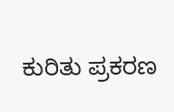ಕುರಿತು ಪ್ರಕರಣ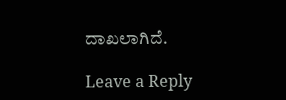ದಾಖಲಾಗಿದೆ.

Leave a Reply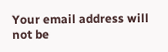Your email address will not be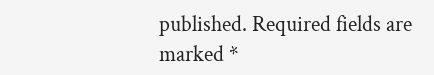published. Required fields are marked *